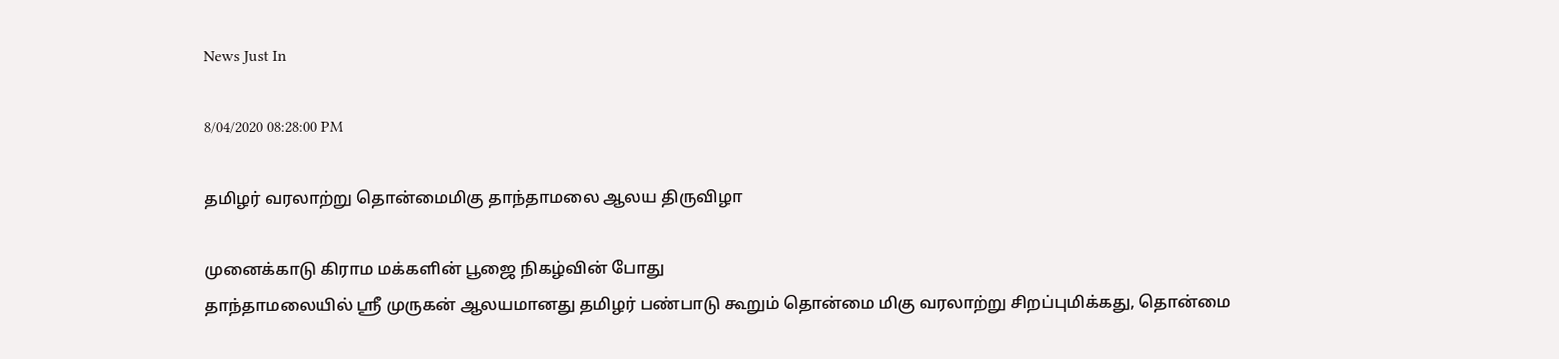News Just In

8/04/2020 08:28:00 PM

தமிழர் வரலாற்று தொன்மைமிகு தாந்தாமலை ஆலய திருவிழா

முனைக்காடு கிராம மக்களின் பூஜை நிகழ்வின் போது
தாந்தாமலையில் ஸ்ரீ முருகன் ஆலயமானது தமிழர் பண்பாடு கூறும் தொன்மை மிகு வரலாற்று சிறப்புமிக்கது, தொன்மை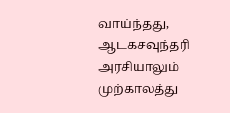வாய்ந்தது, ஆடகசவுந்தரி அரசியாலும் முற்காலத்து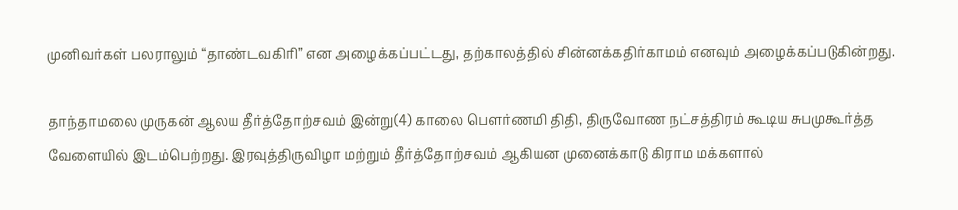முனிவர்கள் பலராலும் “தாண்டவகிரி” என அழைக்கப்பட்டது, தற்காலத்தில் சின்னக்கதிர்காமம் எனவும் அழைக்கப்படுகின்றது.

தாந்தாமலை முருகன் ஆலய தீர்த்தோற்சவம் இன்று(4) காலை பௌர்ணமி திதி, திருவோண நட்சத்திரம் கூடிய சுபமுகூர்த்த வேளையில் இடம்பெற்றது. இரவுத்திருவிழா மற்றும் தீர்த்தோற்சவம் ஆகியன முனைக்காடு கிராம மக்களால்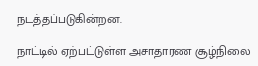நடத்தப்படுகின்றன.

நாட்டில் ஏற்பட்டுள்ள அசாதாரண சூழ்நிலை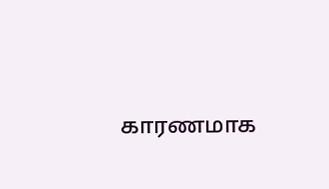காரணமாக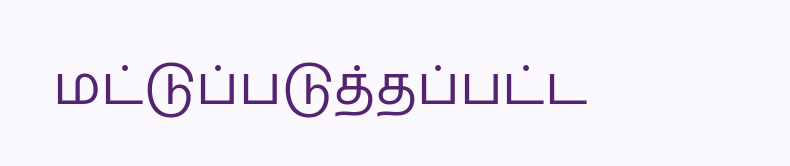மட்டுப்படுத்தப்பட்ட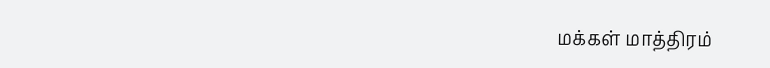மக்கள் மாத்திரம்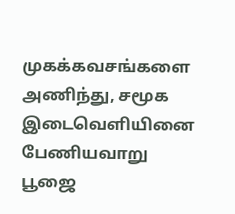முகக்கவசங்களை அணிந்து, சமூக இடைவெளியினை பேணியவாறு பூஜை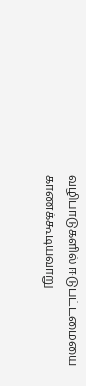வழிபாடுகளில் ஈடுபட்டமையை காணக்கூடியவாறு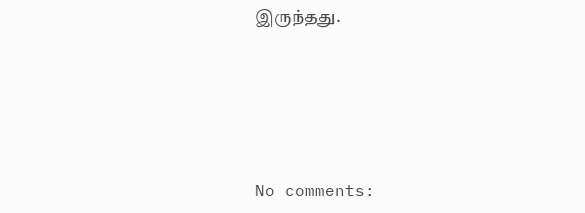இருந்தது.





No comments: